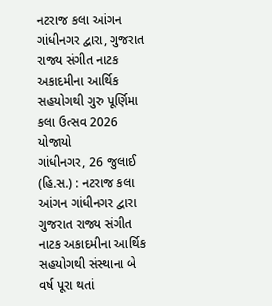નટરાજ કલા આંગન ગાંધીનગર દ્વારા, ગુજરાત રાજ્ય સંગીત નાટક અકાદમીના આર્થિક સહયોગથી ગુરુ પૂર્ણિમા કલા ઉત્સવ 2026 યોજાયો
ગાંધીનગર, 26 જુલાઈ (હિ.સ.) : નટરાજ કલા આંગન ગાંધીનગર દ્વારા ગુજરાત રાજ્ય સંગીત નાટક અકાદમીના આર્થિક સહયોગથી સંસ્થાના બે વર્ષ પૂરા થતાં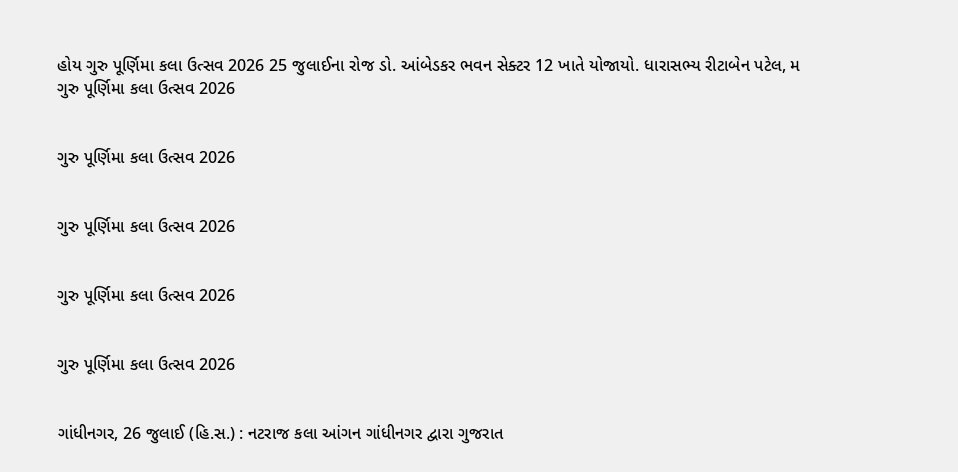હોય ગુરુ પૂર્ણિમા કલા ઉત્સવ 2026 25 જુલાઈના રોજ ડો. આંબેડકર ભવન સેક્ટર 12 ખાતે યોજાયો. ધારાસભ્ય રીટાબેન પટેલ, મ
ગુરુ પૂર્ણિમા કલા ઉત્સવ 2026


ગુરુ પૂર્ણિમા કલા ઉત્સવ 2026


ગુરુ પૂર્ણિમા કલા ઉત્સવ 2026


ગુરુ પૂર્ણિમા કલા ઉત્સવ 2026


ગુરુ પૂર્ણિમા કલા ઉત્સવ 2026


ગાંધીનગર, 26 જુલાઈ (હિ.સ.) : નટરાજ કલા આંગન ગાંધીનગર દ્વારા ગુજરાત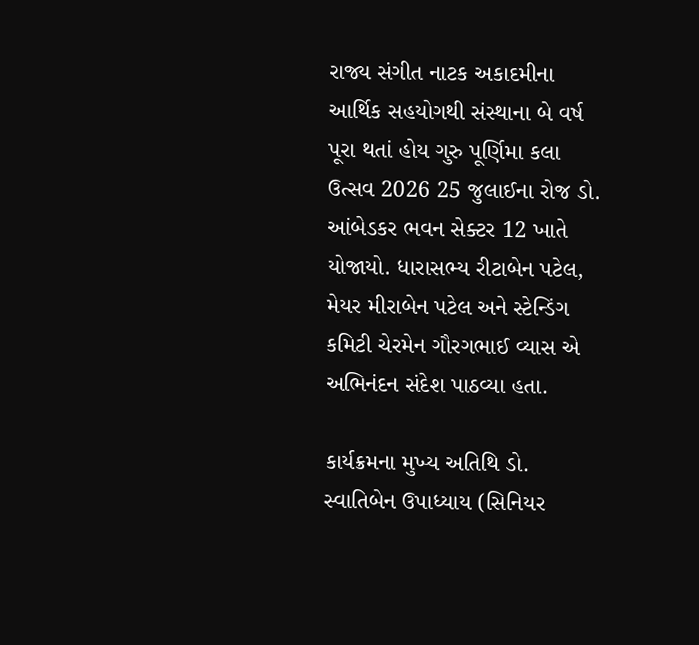રાજ્ય સંગીત નાટક અકાદમીના આર્થિક સહયોગથી સંસ્થાના બે વર્ષ પૂરા થતાં હોય ગુરુ પૂર્ણિમા કલા ઉત્સવ 2026 25 જુલાઈના રોજ ડો. આંબેડકર ભવન સેક્ટર 12 ખાતે યોજાયો. ધારાસભ્ય રીટાબેન પટેલ, મેયર મીરાબેન પટેલ અને સ્ટેન્ડિંગ કમિટી ચેરમેન ગૌરગભાઈ વ્યાસ એ અભિનંદન સંદેશ પાઠવ્યા હતા.

કાર્યક્રમના મુખ્ય અતિથિ ડો. સ્વાતિબેન ઉપાધ્યાય (સિનિયર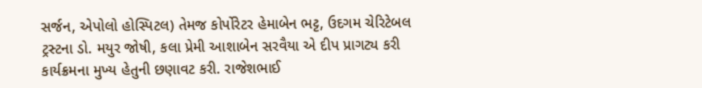સર્જન, એપોલો હોસ્પિટલ) તેમજ કોર્પોરેટર હેમાબેન ભટ્ટ, ઉદગમ ચેરિટેબલ ટ્રસ્ટના ડો. મયુર જોષી, કલા પ્રેમી આશાબેન સરવૈયા એ દીપ પ્રાગટ્ય કરી કાર્યક્રમના મુખ્ય હેતુની છણાવટ કરી. રાજેશભાઈ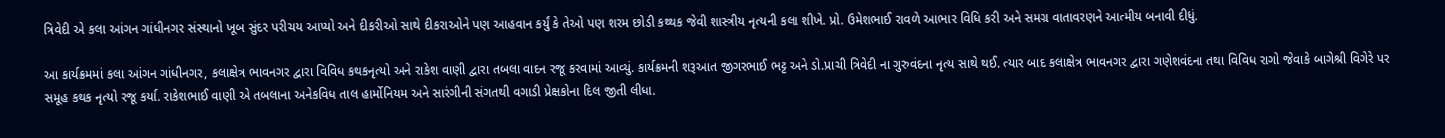ત્રિવેદી એ કલા આંગન ગાંધીનગર સંસ્થાનો ખૂબ સુંદર પરીચય આપ્યો અને દીકરીઓ સાથે દીકરાઓને પણ આહવાન કર્યું કે તેઓ પણ શરમ છોડી કથ્થક જેવી શાસ્ત્રીય નૃત્યની કલા શીખે. પ્રો. ઉમેશભાઈ રાવળે આભાર વિધિ કરી અને સમગ્ર વાતાવરણને આત્મીય બનાવી દીધું.

આ કાર્યક્રમમાં કલા આંગન ગાંધીનગર, કલાક્ષેત્ર ભાવનગર દ્વારા વિવિધ કથકનૃત્યો અને રાકેશ વાણી દ્વારા તબલા વાદન રજૂ કરવામાં આવ્યું. કાર્યક્રમની શરૂઆત જીગરભાઈ ભટ્ટ અને ડો.પ્રાચી ત્રિવેદી ના ગુરુવંદના નૃત્ય સાથે થઈ. ત્યાર બાદ કલાક્ષેત્ર ભાવનગર દ્વારા ગણેશવંદના તથા વિવિધ રાગો જેવાકે બાગેશ્રી વિગેરે પર સમૂહ કથક નૃત્યો રજૂ કર્યા. રાકેશભાઈ વાણી એ તબલાના અનેકવિધ તાલ હાર્મોનિયમ અને સારંગીની સંગતથી વગાડી પ્રેક્ષકોના દિલ જીતી લીધા.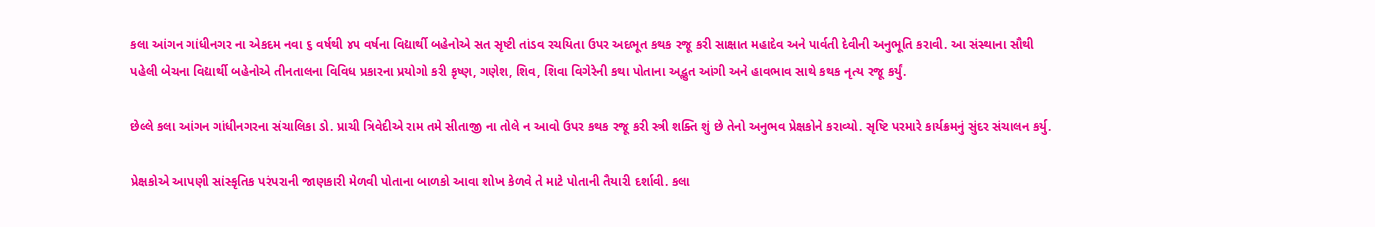કલા આંગન ગાંધીનગર ના એકદમ નવા ૬ વર્ષથી ૪૫ વર્ષના વિદ્યાર્થી બહેનોએ સત સૃષ્ટી તાંડવ રચયિતા ઉપર અદભૂત કથક રજૂ કરી સાક્ષાત મહાદેવ અને પાર્વતી દેવીની અનુભૂતિ કરાવી. આ સંસ્થાના સૌથી પહેલી બેચના વિદ્યાર્થી બહેનોએ તીનતાલના વિવિધ પ્રકારના પ્રયોગો કરી કૃષ્ણ, ગણેશ, શિવ, શિવા વિગેરેની કથા પોતાના અદ્ભુત આંગી અને હાવભાવ સાથે કથક નૃત્ય રજૂ કર્યું.

છેલ્લે કલા આંગન ગાંધીનગરના સંચાલિકા ડો. પ્રાચી ત્રિવેદીએ રામ તમે સીતાજી ના તોલે ન આવો ઉપર કથક રજૂ કરી સ્ત્રી શક્તિ શું છે તેનો અનુભવ પ્રેક્ષકોને કરાવ્યો. સૃષ્ટિ પરમારે કાર્યક્રમનું સુંદર સંચાલન કર્યુ.

પ્રેક્ષકોએ આપણી સાંસ્કૃતિક પરંપરાની જાણકારી મેળવી પોતાના બાળકો આવા શોખ કેળવે તે માટે પોતાની તૈયારી દર્શાવી. કલા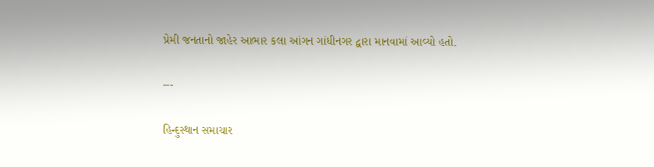પ્રેમી જનતાનો જાહેર આભાર કલા આંગન ગાંધીનગર દ્વારા માનવામાં આવ્યો હતો.

---

હિન્દુસ્થાન સમાચાર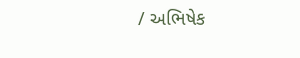/ અભિષેક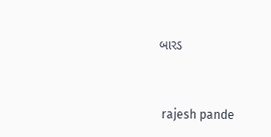બારડ


 rajesh pande